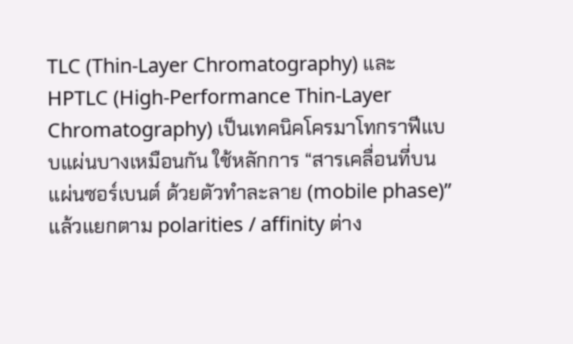TLC (Thin-Layer Chromatography) และ HPTLC (High-Performance Thin-Layer Chromatography) เป็นเทคนิคโครมาโทกราฟีแบบแผ่นบางเหมือนกัน ใช้หลักการ “สารเคลื่อนที่บนแผ่นซอร์เบนต์ ด้วยตัวทำละลาย (mobile phase)” แล้วแยกตาม polarities / affinity ต่าง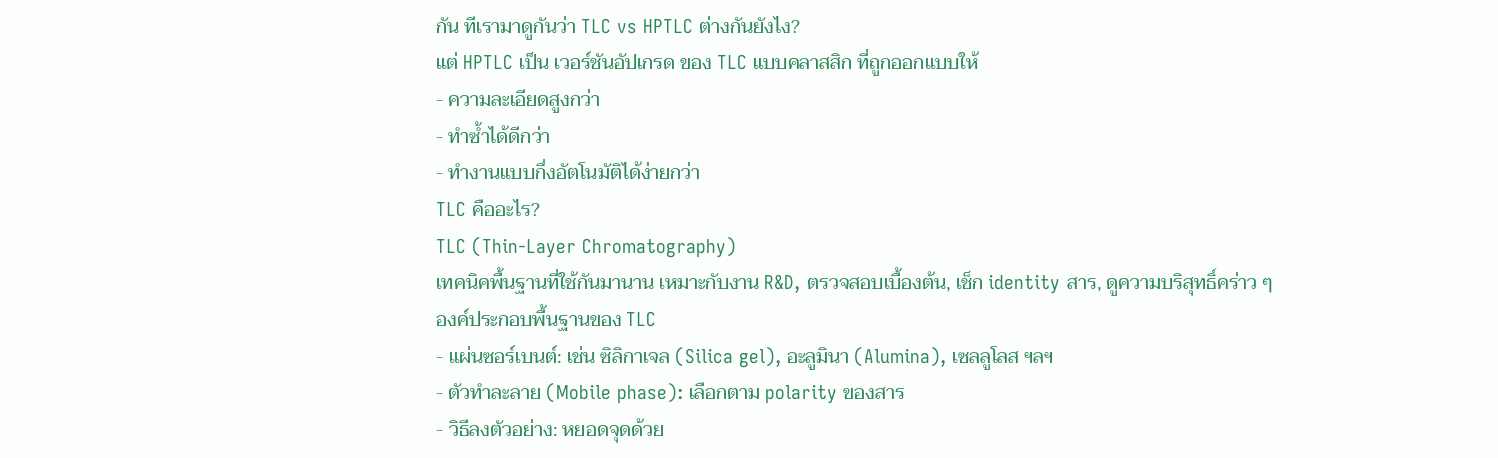กัน ทีเรามาดูกันว่า TLC vs HPTLC ต่างกันยังไง?
แต่ HPTLC เป็น เวอร์ชันอัปเกรด ของ TLC แบบคลาสสิก ที่ถูกออกแบบให้
- ความละเอียดสูงกว่า
- ทำซ้ำได้ดีกว่า
- ทำงานแบบกึ่งอัตโนมัติได้ง่ายกว่า
TLC คืออะไร?
TLC (Thin-Layer Chromatography)
เทคนิคพื้นฐานที่ใช้กันมานาน เหมาะกับงาน R&D, ตรวจสอบเบื้องต้น, เช็ก identity สาร, ดูความบริสุทธิ์คร่าว ๆ
องค์ประกอบพื้นฐานของ TLC
- แผ่นซอร์เบนต์: เช่น ซิลิกาเจล (Silica gel), อะลูมินา (Alumina), เซลลูโลส ฯลฯ
- ตัวทำละลาย (Mobile phase): เลือกตาม polarity ของสาร
- วิธีลงตัวอย่าง: หยอดจุดด้วย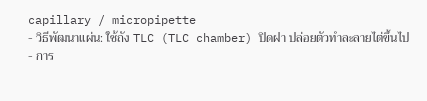capillary / micropipette
- วิธีพัฒนาแผ่น: ใช้ถัง TLC (TLC chamber) ปิดฝา ปล่อยตัวทำละลายไต่ขึ้นไป
- การ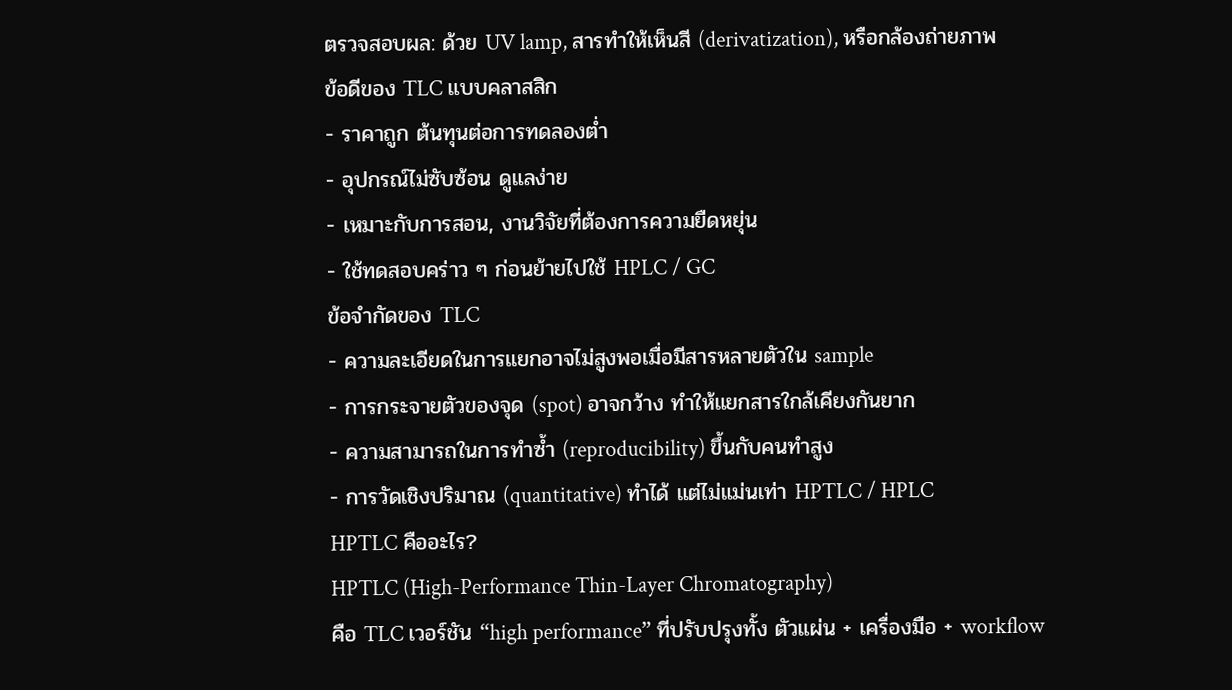ตรวจสอบผล: ด้วย UV lamp, สารทำให้เห็นสี (derivatization), หรือกล้องถ่ายภาพ
ข้อดีของ TLC แบบคลาสสิก
- ราคาถูก ต้นทุนต่อการทดลองต่ำ
- อุปกรณ์ไม่ซับซ้อน ดูแลง่าย
- เหมาะกับการสอน, งานวิจัยที่ต้องการความยืดหยุ่น
- ใช้ทดสอบคร่าว ๆ ก่อนย้ายไปใช้ HPLC / GC
ข้อจำกัดของ TLC
- ความละเอียดในการแยกอาจไม่สูงพอเมื่อมีสารหลายตัวใน sample
- การกระจายตัวของจุด (spot) อาจกว้าง ทำให้แยกสารใกล้เคียงกันยาก
- ความสามารถในการทำซ้ำ (reproducibility) ขึ้นกับคนทำสูง
- การวัดเชิงปริมาณ (quantitative) ทำได้ แต่ไม่แม่นเท่า HPTLC / HPLC
HPTLC คืออะไร?
HPTLC (High-Performance Thin-Layer Chromatography)
คือ TLC เวอร์ชัน “high performance” ที่ปรับปรุงทั้ง ตัวแผ่น + เครื่องมือ + workflow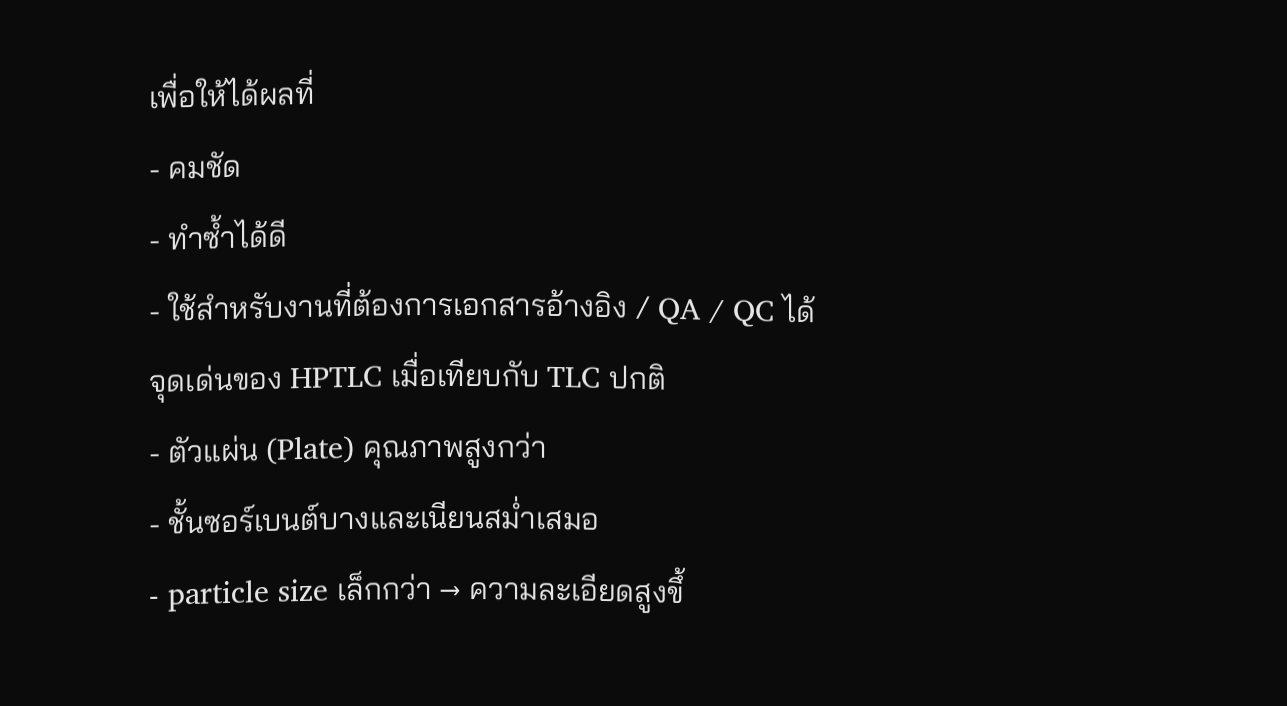เพื่อให้ได้ผลที่
- คมชัด
- ทำซ้ำได้ดี
- ใช้สำหรับงานที่ต้องการเอกสารอ้างอิง / QA / QC ได้
จุดเด่นของ HPTLC เมื่อเทียบกับ TLC ปกติ
- ตัวแผ่น (Plate) คุณภาพสูงกว่า
- ชั้นซอร์เบนต์บางและเนียนสม่ำเสมอ
- particle size เล็กกว่า → ความละเอียดสูงขึ้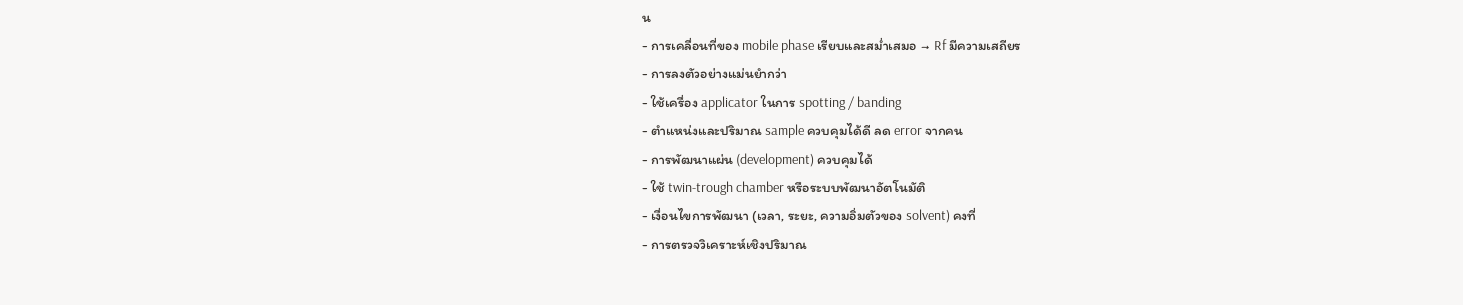น
- การเคลื่อนที่ของ mobile phase เรียบและสม่ำเสมอ → Rf มีความเสถียร
- การลงตัวอย่างแม่นยำกว่า
- ใช้เครื่อง applicator ในการ spotting / banding
- ตำแหน่งและปริมาณ sample ควบคุมได้ดี ลด error จากคน
- การพัฒนาแผ่น (development) ควบคุมได้
- ใช้ twin-trough chamber หรือระบบพัฒนาอัตโนมัติ
- เงื่อนไขการพัฒนา (เวลา, ระยะ, ความอิ่มตัวของ solvent) คงที่
- การตรวจวิเคราะห์เชิงปริมาณ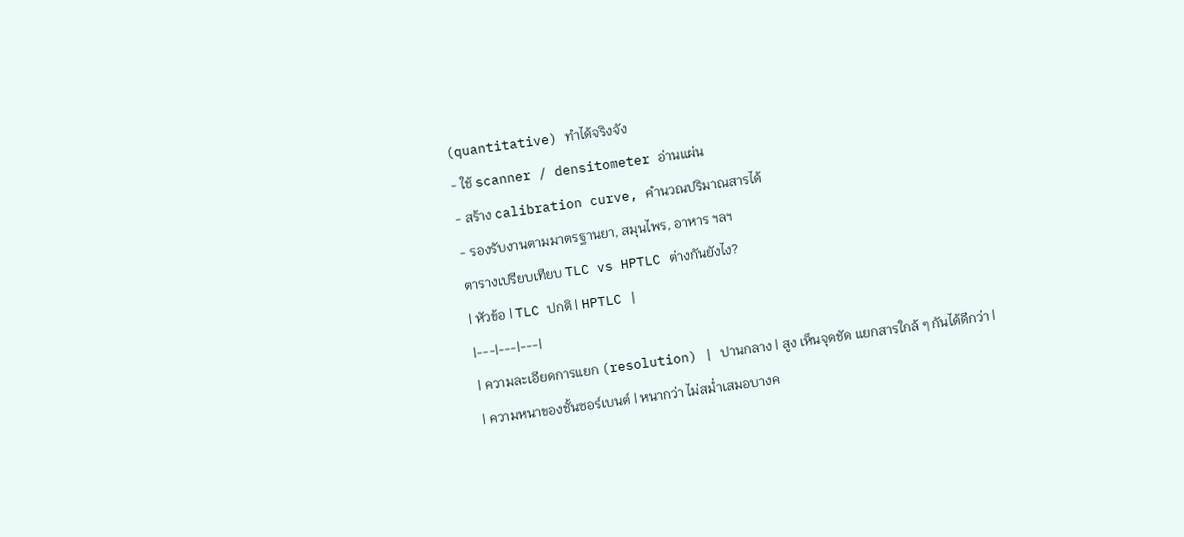(quantitative) ทำได้จริงจัง
- ใช้ scanner / densitometer อ่านแผ่น
- สร้าง calibration curve, คำนวณปริมาณสารได้
- รองรับงานตามมาตรฐานยา, สมุนไพร, อาหาร ฯลฯ
ตารางเปรียบเทียบ TLC vs HPTLC ต่างกันยังไง?
| หัวข้อ | TLC ปกติ | HPTLC |
|---|---|---|
| ความละเอียดการแยก (resolution) | ปานกลาง | สูง เห็นจุดชัด แยกสารใกล้ ๆ กันได้ดีกว่า |
| ความหนาของชั้นซอร์เบนต์ | หนากว่า ไม่สม่ำเสมอบางค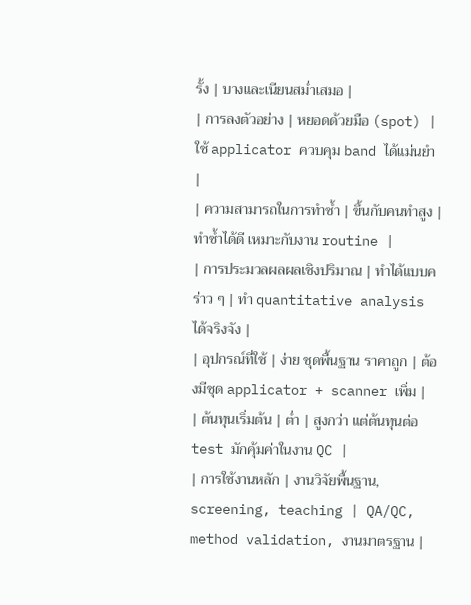รั้ง | บางและเนียนสม่ำเสมอ |
| การลงตัวอย่าง | หยอดด้วยมือ (spot) | ใช้ applicator ควบคุม band ได้แม่นยำ |
| ความสามารถในการทำซ้ำ | ขึ้นกับคนทำสูง | ทำซ้ำได้ดี เหมาะกับงาน routine |
| การประมวลผลผลเชิงปริมาณ | ทำได้แบบคร่าว ๆ | ทำ quantitative analysis ได้จริงจัง |
| อุปกรณ์ที่ใช้ | ง่าย ชุดพื้นฐาน ราคาถูก | ต้องมีชุด applicator + scanner เพิ่ม |
| ต้นทุนเริ่มต้น | ต่ำ | สูงกว่า แต่ต้นทุนต่อ test มักคุ้มค่าในงาน QC |
| การใช้งานหลัก | งานวิจัยพื้นฐาน, screening, teaching | QA/QC, method validation, งานมาตรฐาน |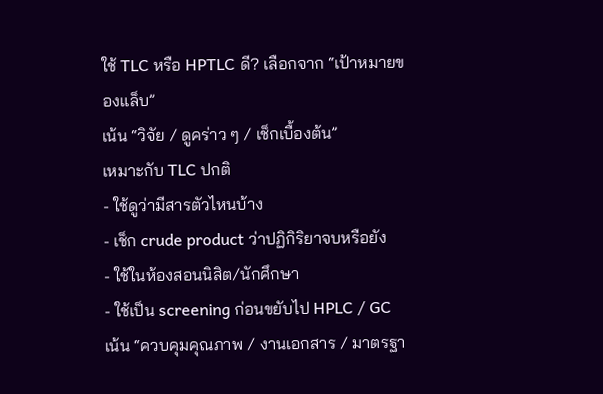ใช้ TLC หรือ HPTLC ดี? เลือกจาก “เป้าหมายของแล็บ”
เน้น “วิจัย / ดูคร่าว ๆ / เช็กเบื้องต้น”
เหมาะกับ TLC ปกติ
- ใช้ดูว่ามีสารตัวไหนบ้าง
- เช็ก crude product ว่าปฏิกิริยาจบหรือยัง
- ใช้ในห้องสอนนิสิต/นักศึกษา
- ใช้เป็น screening ก่อนขยับไป HPLC / GC
เน้น “ควบคุมคุณภาพ / งานเอกสาร / มาตรฐา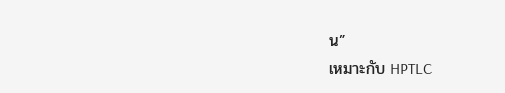น”
เหมาะกับ HPTLC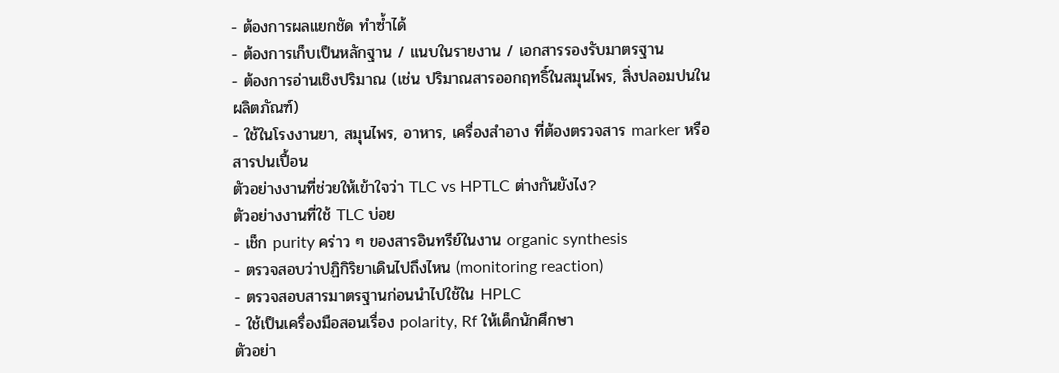- ต้องการผลแยกชัด ทำซ้ำได้
- ต้องการเก็บเป็นหลักฐาน / แนบในรายงาน / เอกสารรองรับมาตรฐาน
- ต้องการอ่านเชิงปริมาณ (เช่น ปริมาณสารออกฤทธิ์ในสมุนไพร, สิ่งปลอมปนในผลิตภัณฑ์)
- ใช้ในโรงงานยา, สมุนไพร, อาหาร, เครื่องสำอาง ที่ต้องตรวจสาร marker หรือสารปนเปื้อน
ตัวอย่างงานที่ช่วยให้เข้าใจว่า TLC vs HPTLC ต่างกันยังไง?
ตัวอย่างงานที่ใช้ TLC บ่อย
- เช็ก purity คร่าว ๆ ของสารอินทรีย์ในงาน organic synthesis
- ตรวจสอบว่าปฏิกิริยาเดินไปถึงไหน (monitoring reaction)
- ตรวจสอบสารมาตรฐานก่อนนำไปใช้ใน HPLC
- ใช้เป็นเครื่องมือสอนเรื่อง polarity, Rf ให้เด็กนักศึกษา
ตัวอย่า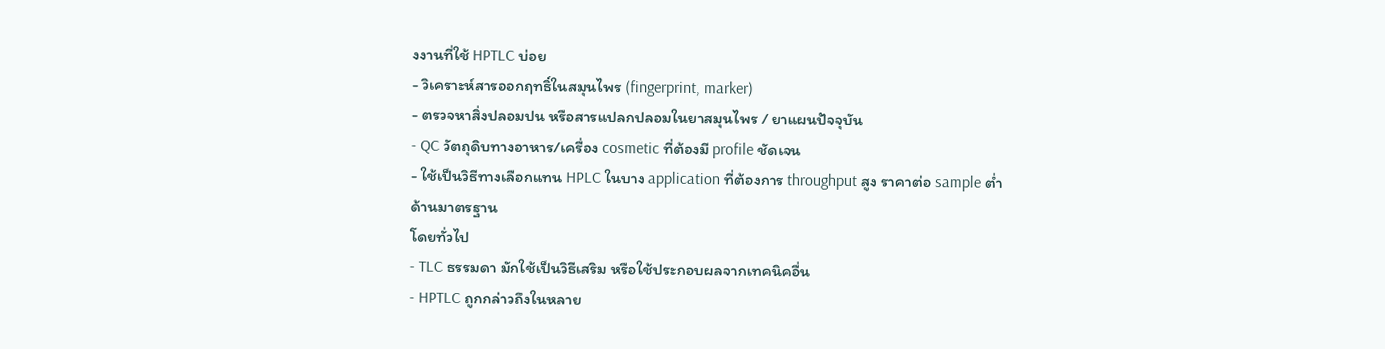งงานที่ใช้ HPTLC บ่อย
- วิเคราะห์สารออกฤทธิ์ในสมุนไพร (fingerprint, marker)
- ตรวจหาสิ่งปลอมปน หรือสารแปลกปลอมในยาสมุนไพร / ยาแผนปัจจุบัน
- QC วัตถุดิบทางอาหาร/เครื่อง cosmetic ที่ต้องมี profile ชัดเจน
- ใช้เป็นวิธีทางเลือกแทน HPLC ในบาง application ที่ต้องการ throughput สูง ราคาต่อ sample ต่ำ
ด้านมาตรฐาน
โดยทั่วไป
- TLC ธรรมดา มักใช้เป็นวิธีเสริม หรือใช้ประกอบผลจากเทคนิคอื่น
- HPTLC ถูกกล่าวถึงในหลาย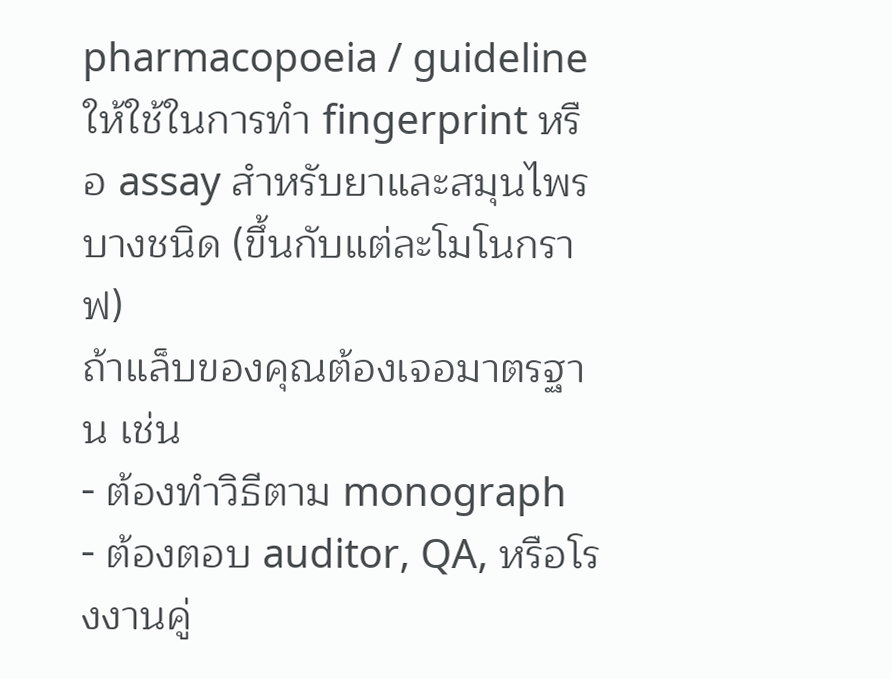pharmacopoeia / guideline ให้ใช้ในการทำ fingerprint หรือ assay สำหรับยาและสมุนไพรบางชนิด (ขึ้นกับแต่ละโมโนกราฟ)
ถ้าแล็บของคุณต้องเจอมาตรฐาน เช่น
- ต้องทำวิธีตาม monograph
- ต้องตอบ auditor, QA, หรือโรงงานคู่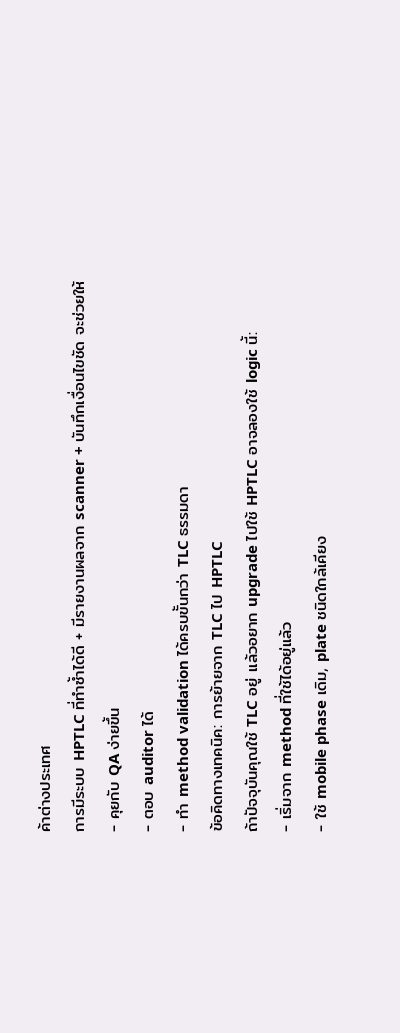ค้าต่างประเทศ
การมีระบบ HPTLC ที่ทำซ้ำได้ดี + มีรายงานผลจาก scanner + บันทึกเงื่อนไขชัด จะช่วยให้
- คุยกับ QA ง่ายขึ้น
- ตอบ auditor ได้
- ทำ method validation ได้ครบขั้นกว่า TLC ธรรมดา
ข้อคิดทางเทคนิค: การย้ายจาก TLC ไป HPTLC
ถ้าปัจจุบันคุณใช้ TLC อยู่ แล้วอยาก upgrade ไปใช้ HPTLC อาจลองใช้ logic นี้:
- เริ่มจาก method ที่ใช้ได้อยู่แล้ว
- ใช้ mobile phase เดิม, plate ชนิดใกล้เคียง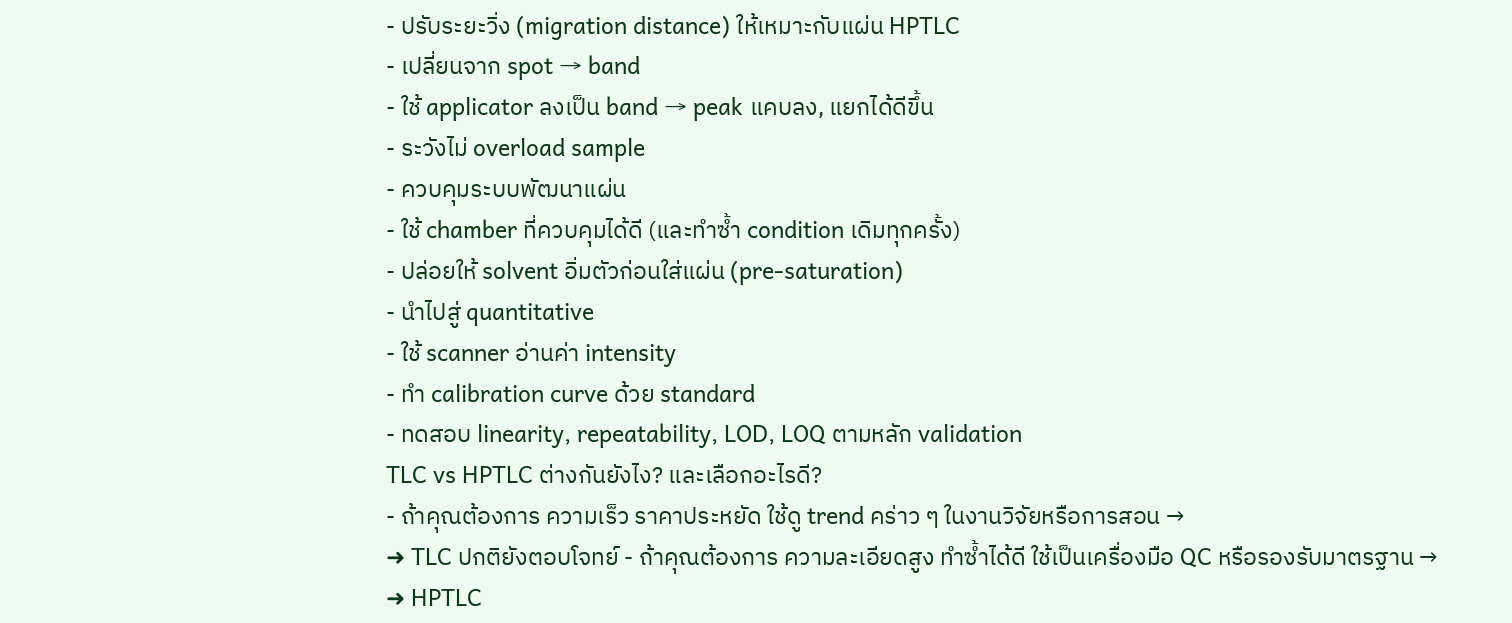- ปรับระยะวิ่ง (migration distance) ให้เหมาะกับแผ่น HPTLC
- เปลี่ยนจาก spot → band
- ใช้ applicator ลงเป็น band → peak แคบลง, แยกได้ดีขึ้น
- ระวังไม่ overload sample
- ควบคุมระบบพัฒนาแผ่น
- ใช้ chamber ที่ควบคุมได้ดี (และทำซ้ำ condition เดิมทุกครั้ง)
- ปล่อยให้ solvent อิ่มตัวก่อนใส่แผ่น (pre-saturation)
- นำไปสู่ quantitative
- ใช้ scanner อ่านค่า intensity
- ทำ calibration curve ด้วย standard
- ทดสอบ linearity, repeatability, LOD, LOQ ตามหลัก validation
TLC vs HPTLC ต่างกันยังไง? และเลือกอะไรดี?
- ถ้าคุณต้องการ ความเร็ว ราคาประหยัด ใช้ดู trend คร่าว ๆ ในงานวิจัยหรือการสอน →
➜ TLC ปกติยังตอบโจทย์ - ถ้าคุณต้องการ ความละเอียดสูง ทำซ้ำได้ดี ใช้เป็นเครื่องมือ QC หรือรองรับมาตรฐาน →
➜ HPTLC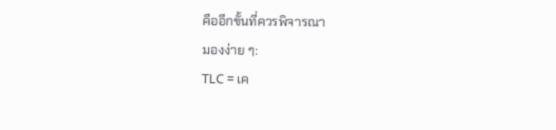คืออีกขั้นที่ควรพิจารณา
มองง่าย ๆ:
TLC = เค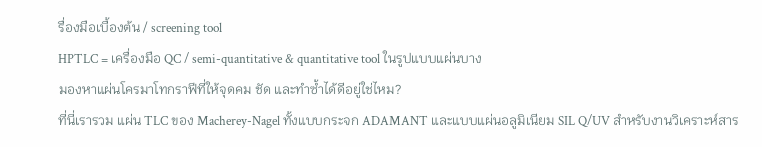รื่องมือเบื้องต้น / screening tool
HPTLC = เครื่องมือ QC / semi-quantitative & quantitative tool ในรูปแบบแผ่นบาง
มองหาแผ่นโครมาโทกราฟีที่ให้จุดคม ชัด และทำซ้ำได้ดีอยู่ใช่ไหม?
ที่นี่เรารวม แผ่น TLC ของ Macherey-Nagel ทั้งแบบกระจก ADAMANT และแบบแผ่นอลูมิเนียม SIL Q/UV สำหรับงานวิเคราะห์สาร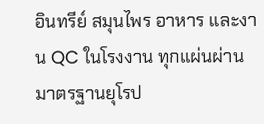อินทรีย์ สมุนไพร อาหาร และงาน QC ในโรงงาน ทุกแผ่นผ่านมาตรฐานยุโรป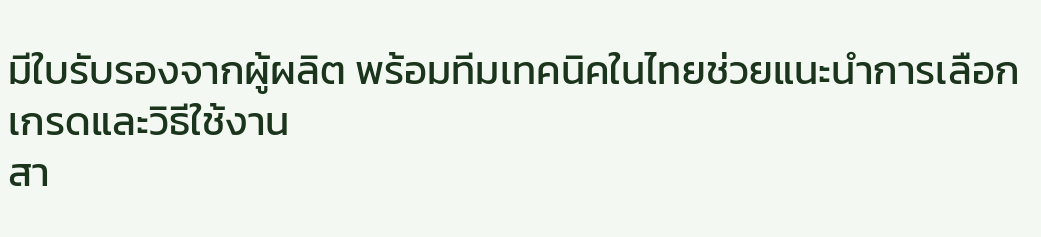มีใบรับรองจากผู้ผลิต พร้อมทีมเทคนิคในไทยช่วยแนะนำการเลือกเกรดและวิธีใช้งาน
สา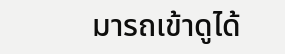มารถเข้าดูได้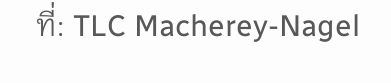ที่: TLC Macherey-Nagel